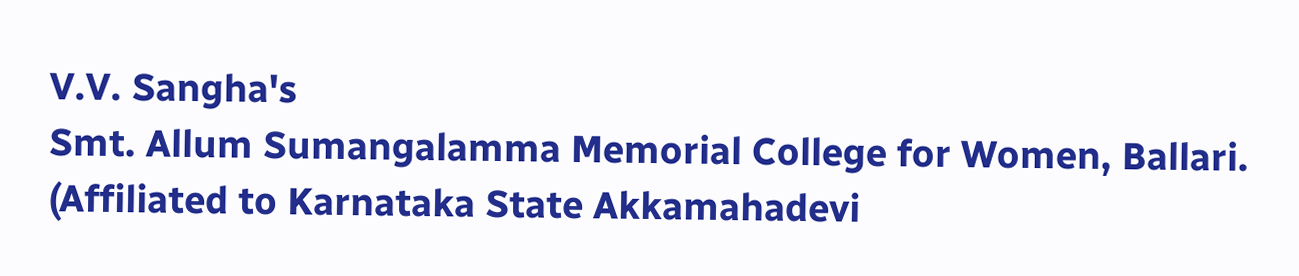V.V. Sangha's
Smt. Allum Sumangalamma Memorial College for Women, Ballari.
(Affiliated to Karnataka State Akkamahadevi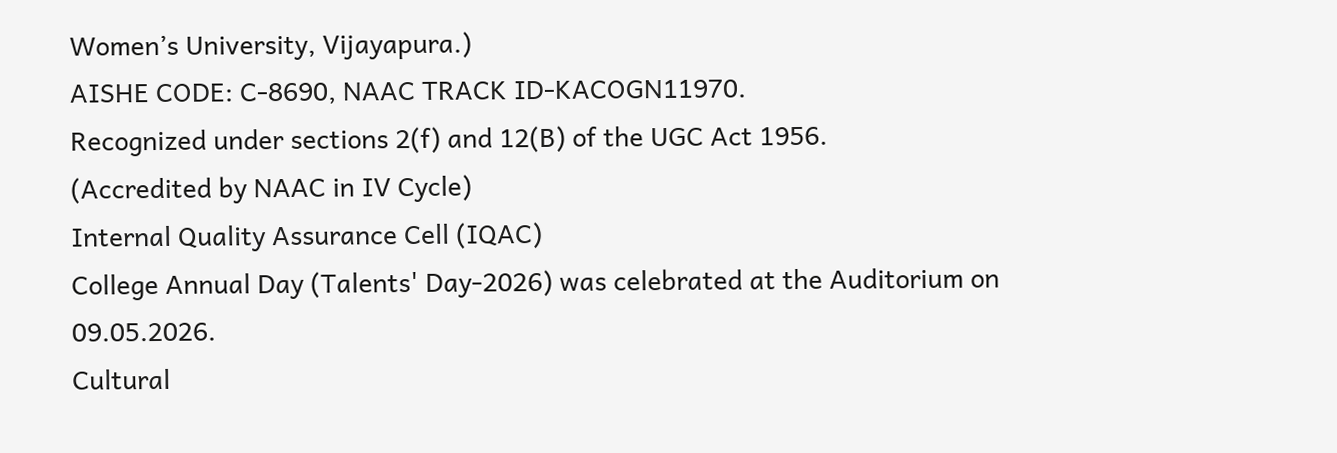Women’s University, Vijayapura.)
AISHE CODE: C-8690, NAAC TRACK ID-KACOGN11970.
Recognized under sections 2(f) and 12(B) of the UGC Act 1956.
(Accredited by NAAC in IV Cycle)
Internal Quality Assurance Cell (IQAC)
College Annual Day (Talents' Day-2026) was celebrated at the Auditorium on 09.05.2026.
Cultural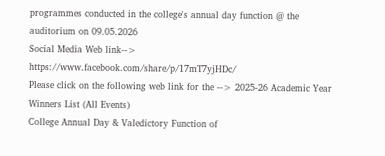programmes conducted in the college's annual day function @ the auditorium on 09.05.2026
Social Media Web link--> https://www.facebook.com/share/p/17mT7yjHDc/
Please click on the following web link for the --> 2025-26 Academic Year Winners List (All Events)
College Annual Day & Valedictory Function of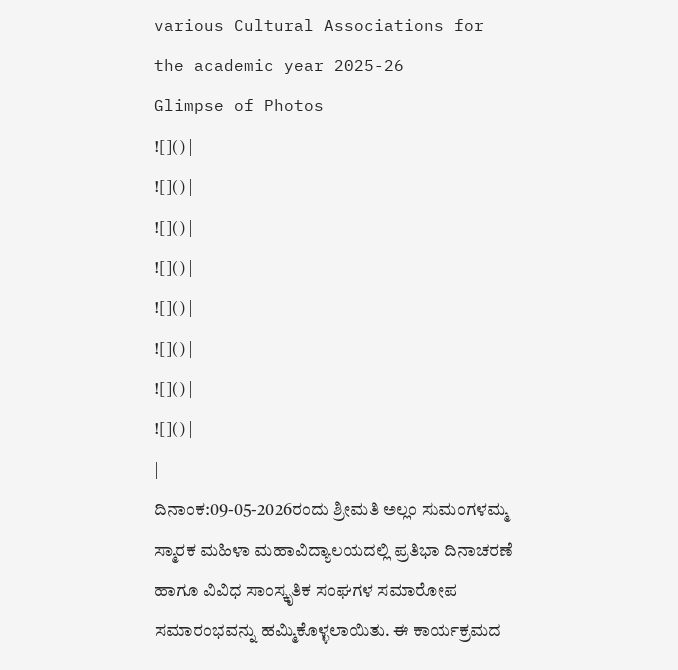various Cultural Associations for the academic year 2025-26
Glimpse of Photos
![]() |
![]() |
![]() |
![]() |
![]() |
![]() |
![]() |
![]() |
|
ದಿನಾಂಕ:09-05-2026ರಂದು ಶ್ರೀಮತಿ ಅಲ್ಲಂ ಸುಮಂಗಳಮ್ಮ ಸ್ಮಾರಕ ಮಹಿಳಾ ಮಹಾವಿದ್ಯಾಲಯದಲ್ಲಿ ಪ್ರತಿಭಾ ದಿನಾಚರಣೆ ಹಾಗೂ ವಿವಿಧ ಸಾಂಸ್ಕೃತಿಕ ಸಂಘಗಳ ಸಮಾರೋಪ ಸಮಾರಂಭವನ್ನು ಹಮ್ಮಿಕೊಳ್ಳಲಾಯಿತು. ಈ ಕಾರ್ಯಕ್ರಮದ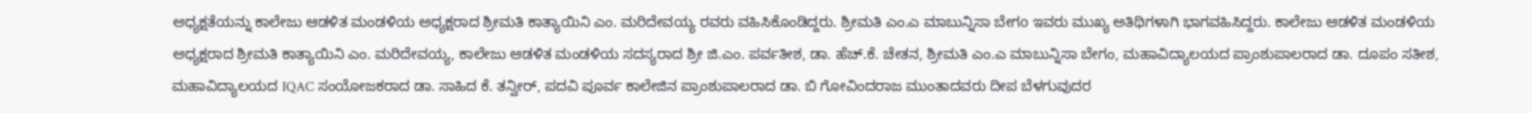ಅಧ್ಯಕ್ಷತೆಯನ್ನು ಕಾಲೇಜು ಆಡಳಿತ ಮಂಡಳಿಯ ಅಧ್ಯಕ್ಷರಾದ ಶ್ರೀಮತಿ ಕಾತ್ಯಾಯಿನಿ ಎಂ. ಮರಿದೇವಯ್ಯ ರವರು ವಹಿಸಿಕೊಂಡಿದ್ದರು. ಶ್ರೀಮತಿ ಎಂ.ಎ ಮಾಬುನ್ನಿಸಾ ಬೇಗo ಇವರು ಮುಖ್ಯ ಅತಿಥಿಗಳಾಗಿ ಭಾಗವಹಿಸಿದ್ದರು. ಕಾಲೇಜು ಆಡಳಿತ ಮಂಡಳಿಯ ಅಧ್ಯಕ್ಷರಾದ ಶ್ರೀಮತಿ ಕಾತ್ಯಾಯಿನಿ ಎಂ. ಮರಿದೇವಯ್ಯ, ಕಾಲೇಜು ಆಡಳಿತ ಮಂಡಳಿಯ ಸದಸ್ಯರಾದ ಶ್ರೀ ಜಿ.ಎಂ. ಪರ್ವತೀಶ, ಡಾ. ಹೆಚ್.ಕೆ. ಚೇತನ, ಶ್ರೀಮತಿ ಎಂ.ಎ ಮಾಬುನ್ನಿಸಾ ಬೇಗಂ, ಮಹಾವಿದ್ಯಾಲಯದ ಪ್ರಾಂಶುಪಾಲರಾದ ಡಾ. ದೂಪಂ ಸತೀಶ, ಮಹಾವಿದ್ಯಾಲಯದ IQAC ಸಂಯೋಜಕರಾದ ಡಾ. ಸಾಹಿದ ಕೆ. ತನ್ವೀರ್, ಪದವಿ ಪೂರ್ವ ಕಾಲೇಜಿನ ಪ್ರಾಂಶುಪಾಲರಾದ ಡಾ. ಬಿ ಗೋವಿಂದರಾಜ ಮುಂತಾದವರು ದೀಪ ಬೆಳಗುವುದರ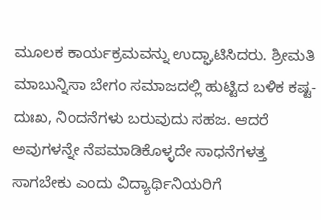ಮೂಲಕ ಕಾರ್ಯಕ್ರಮವನ್ನು ಉದ್ಘಾಟಿಸಿದರು. ಶ್ರೀಮತಿ ಮಾಬುನ್ನಿಸಾ ಬೇಗಂ ಸಮಾಜದಲ್ಲಿ ಹುಟ್ಟಿದ ಬಳಿಕ ಕಷ್ಟ-ದುಃಖ, ನಿಂದನೆಗಳು ಬರುವುದು ಸಹಜ. ಆದರೆ ಅವುಗಳನ್ನೇ ನೆಪಮಾಡಿಕೊಳ್ಳದೇ ಸಾಧನೆಗಳತ್ತ ಸಾಗಬೇಕು ಎಂದು ವಿದ್ಯಾರ್ಥಿನಿಯರಿಗೆ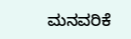ಮನವರಿಕೆ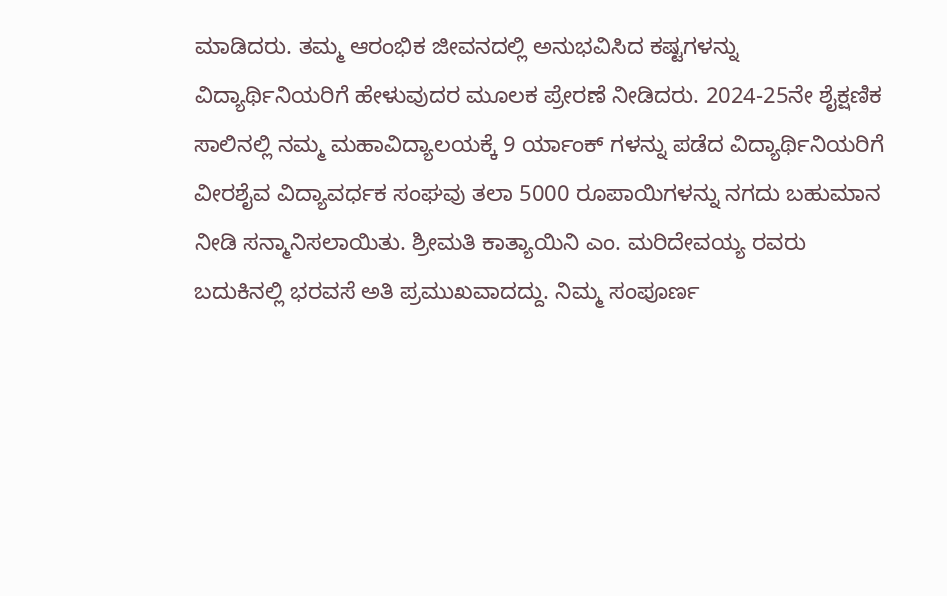ಮಾಡಿದರು. ತಮ್ಮ ಆರಂಭಿಕ ಜೀವನದಲ್ಲಿ ಅನುಭವಿಸಿದ ಕಷ್ಟಗಳನ್ನು ವಿದ್ಯಾರ್ಥಿನಿಯರಿಗೆ ಹೇಳುವುದರ ಮೂಲಕ ಪ್ರೇರಣೆ ನೀಡಿದರು. 2024-25ನೇ ಶೈಕ್ಷಣಿಕ ಸಾಲಿನಲ್ಲಿ ನಮ್ಮ ಮಹಾವಿದ್ಯಾಲಯಕ್ಕೆ 9 ರ್ಯಾಂಕ್ ಗಳನ್ನು ಪಡೆದ ವಿದ್ಯಾರ್ಥಿನಿಯರಿಗೆ ವೀರಶೈವ ವಿದ್ಯಾವರ್ಧಕ ಸಂಘವು ತಲಾ 5000 ರೂಪಾಯಿಗಳನ್ನು ನಗದು ಬಹುಮಾನ ನೀಡಿ ಸನ್ಮಾನಿಸಲಾಯಿತು. ಶ್ರೀಮತಿ ಕಾತ್ಯಾಯಿನಿ ಎಂ. ಮರಿದೇವಯ್ಯ ರವರು ಬದುಕಿನಲ್ಲಿ ಭರವಸೆ ಅತಿ ಪ್ರಮುಖವಾದದ್ದು. ನಿಮ್ಮ ಸಂಪೂರ್ಣ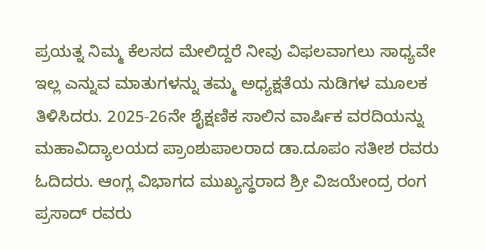ಪ್ರಯತ್ನ ನಿಮ್ಮ ಕೆಲಸದ ಮೇಲಿದ್ದರೆ ನೀವು ವಿಫಲವಾಗಲು ಸಾಧ್ಯವೇ ಇಲ್ಲ ಎನ್ನುವ ಮಾತುಗಳನ್ನು ತಮ್ಮ ಅಧ್ಯಕ್ಷತೆಯ ನುಡಿಗಳ ಮೂಲಕ ತಿಳಿಸಿದರು. 2025-26ನೇ ಶೈಕ್ಷಣಿಕ ಸಾಲಿನ ವಾರ್ಷಿಕ ವರದಿಯನ್ನು ಮಹಾವಿದ್ಯಾಲಯದ ಪ್ರಾಂಶುಪಾಲರಾದ ಡಾ.ದೂಪಂ ಸತೀಶ ರವರು ಓದಿದರು. ಆಂಗ್ಲ ವಿಭಾಗದ ಮುಖ್ಯಸ್ಥರಾದ ಶ್ರೀ ವಿಜಯೇಂದ್ರ ರಂಗ ಪ್ರಸಾದ್ ರವರು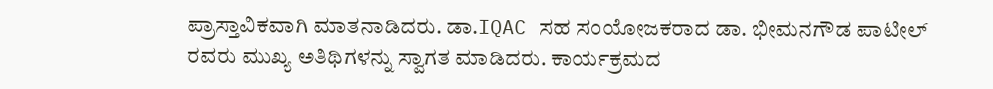ಪ್ರಾಸ್ತಾವಿಕವಾಗಿ ಮಾತನಾಡಿದರು. ಡಾ.IQAC ಸಹ ಸಂಯೋಜಕರಾದ ಡಾ. ಭೀಮನಗೌಡ ಪಾಟೀಲ್ ರವರು ಮುಖ್ಯ ಅತಿಥಿಗಳನ್ನು ಸ್ವಾಗತ ಮಾಡಿದರು. ಕಾರ್ಯಕ್ರಮದ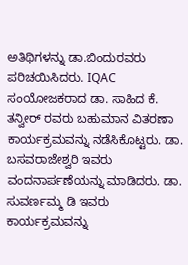ಅತಿಥಿಗಳನ್ನು ಡಾ.ಬಿಂದುರವರು ಪರಿಚಯಿಸಿದರು. IQAC ಸಂಯೋಜಕರಾದ ಡಾ. ಸಾಹಿದ ಕೆ. ತನ್ವೀರ್ ರವರು ಬಹುಮಾನ ವಿತರಣಾ ಕಾರ್ಯಕ್ರಮವನ್ನು ನಡೆಸಿಕೊಟ್ಟರು. ಡಾ. ಬಸವರಾಜೇಶ್ವರಿ ಇವರು ವಂದನಾರ್ಪಣೆಯನ್ನು ಮಾಡಿದರು. ಡಾ. ಸುವರ್ಣಮ್ಮ ಡಿ ಇವರು ಕಾರ್ಯಕ್ರಮವನ್ನು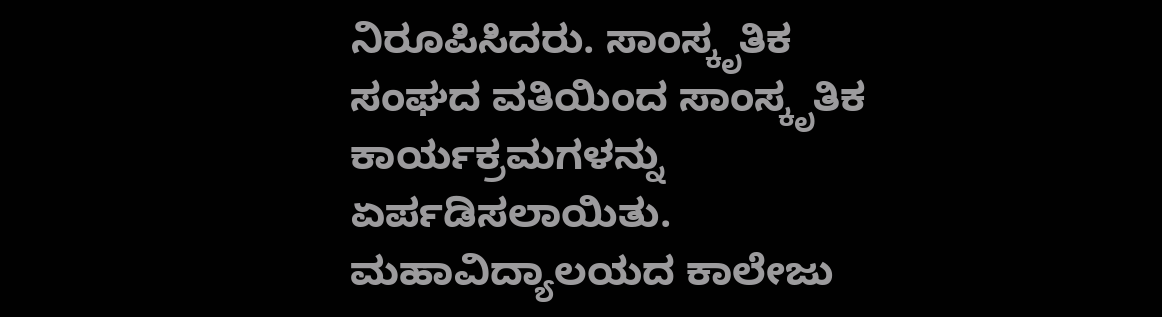ನಿರೂಪಿಸಿದರು. ಸಾಂಸ್ಕೃತಿಕ ಸಂಘದ ವತಿಯಿಂದ ಸಾಂಸ್ಕೃತಿಕ ಕಾರ್ಯಕ್ರಮಗಳನ್ನು ಏರ್ಪಡಿಸಲಾಯಿತು. ಮಹಾವಿದ್ಯಾಲಯದ ಕಾಲೇಜು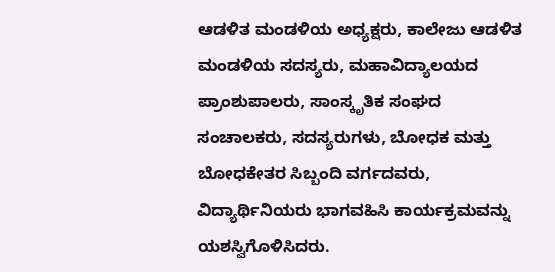ಆಡಳಿತ ಮಂಡಳಿಯ ಅಧ್ಯಕ್ಷರು, ಕಾಲೇಜು ಆಡಳಿತ ಮಂಡಳಿಯ ಸದಸ್ಯರು, ಮಹಾವಿದ್ಯಾಲಯದ ಪ್ರಾಂಶುಪಾಲರು, ಸಾಂಸ್ಕೃತಿಕ ಸಂಘದ ಸಂಚಾಲಕರು, ಸದಸ್ಯರುಗಳು, ಬೋಧಕ ಮತ್ತು ಬೋಧಕೇತರ ಸಿಬ್ಬಂದಿ ವರ್ಗದವರು, ವಿದ್ಯಾರ್ಥಿನಿಯರು ಭಾಗವಹಿಸಿ ಕಾರ್ಯಕ್ರಮವನ್ನು ಯಶಸ್ವಿಗೊಳಿಸಿದರು.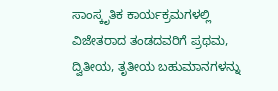ಸಾಂಸ್ಕೃತಿಕ ಕಾರ್ಯಕ್ರಮಗಳಲ್ಲಿ ವಿಜೇತರಾದ ತಂಡದವರಿಗೆ ಪ್ರಥಮ, ದ್ವಿತೀಯ, ತೃತೀಯ ಬಹುಮಾನಗಳನ್ನು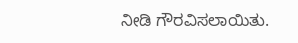ನೀಡಿ ಗೌರವಿಸಲಾಯಿತು.